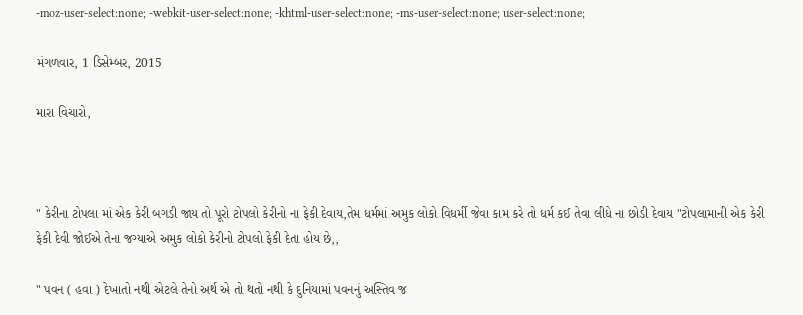-moz-user-select:none; -webkit-user-select:none; -khtml-user-select:none; -ms-user-select:none; user-select:none;

મંગળવાર, 1 ડિસેમ્બર, 2015

મારા વિચારો,



" કેરીના ટોપલા માં એક કેરી બગડી જાય તો પૂરો ટોપલો કેરીનો ના ફેકી દેવાય,તેમ ધર્મમાં અમુક લોકો વિધર્મી જેવા કામ કરે તો ધર્મ કઈ તેવા લીધે ના છોડી દેવાય "ટોપલામાની એક કેરી ફેકી દેવી જોઈએ તેના જગ્યાએ અમુક લોકો કેરીનો ટોપલો ફેકી દેતા હોય છે,,

" પવન ( હવા ) દેખાતો નથી એટલે તેનો અર્થ એ તો થતો નથી કે દુનિયામાં પવનનું અસ્તિવ જ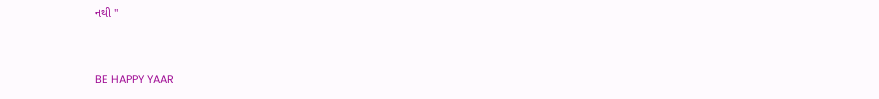નથી "


BE HAPPY YAAR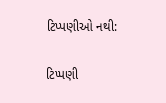ટિપ્પણીઓ નથી:

ટિપ્પણી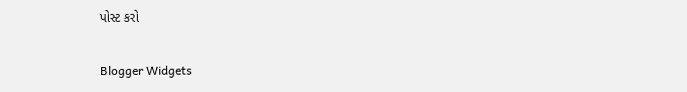પોસ્ટ કરો

Blogger Widgets